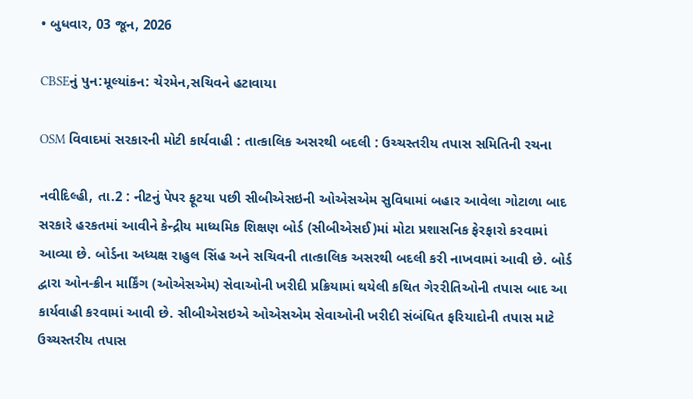• બુધવાર, 03 જૂન, 2026

CBSEનું પુન:મૂલ્યાંકન: ચેરમેન,સચિવને હટાવાયા

OSM વિવાદમાં સરકારની મોટી કાર્યવાહી : તાત્કાલિક અસરથી બદલી : ઉચ્ચસ્તરીય તપાસ સમિતિની રચના

નવીદિલ્હી, તા.2 : નીટનું પેપર ફૂટયા પછી સીબીએસઇની ઓએસએમ સુવિધામાં બહાર આવેલા ગોટાળા બાદ સરકારે હરકતમાં આવીને કેન્દ્રીય માધ્યમિક શિક્ષણ બોર્ડ (સીબીએસઈ)માં મોટા પ્રશાસનિક ફેરફારો કરવામાં આવ્યા છે. બોર્ડના અધ્યક્ષ રાહુલ સિંહ અને સચિવની તાત્કાલિક અસરથી બદલી કરી નાખવામાં આવી છે. બોર્ડ દ્વારા ઓન-ક્રીન માર્કિંગ (ઓએસએમ) સેવાઓની ખરીદી પ્રક્રિયામાં થયેલી કથિત ગેરરીતિઓની તપાસ બાદ આ કાર્યવાહી કરવામાં આવી છે. સીબીએસઇએ ઓએસએમ સેવાઓની ખરીદી સંબંધિત ફરિયાદોની તપાસ માટે ઉચ્ચસ્તરીય તપાસ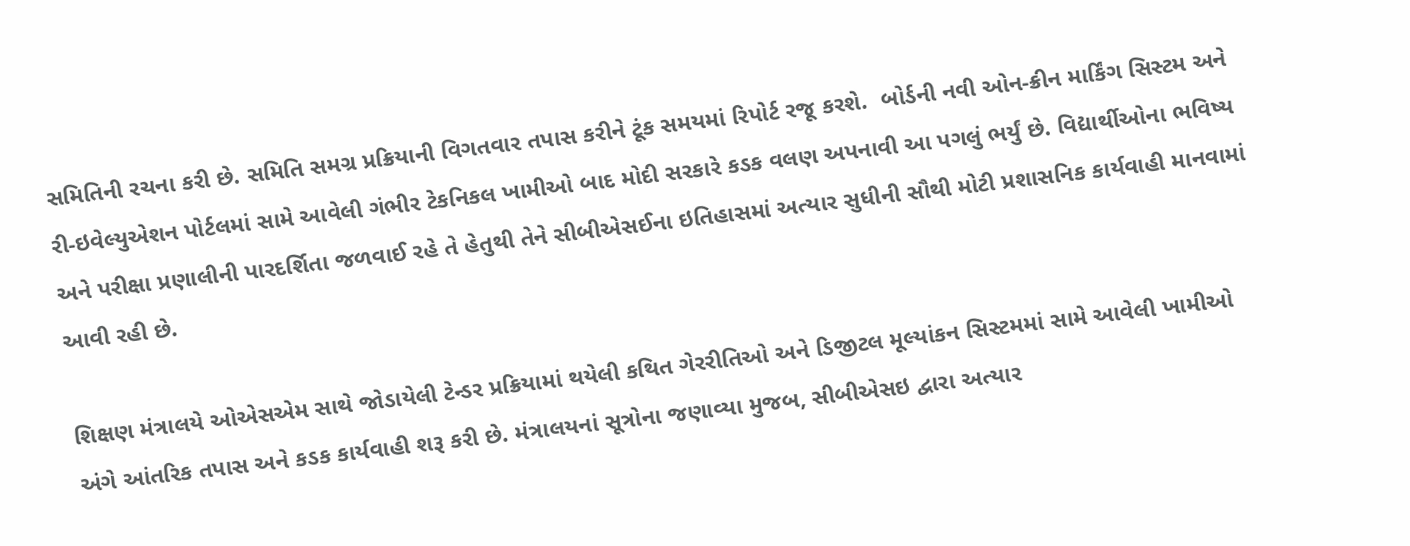સમિતિની રચના કરી છે. સમિતિ સમગ્ર પ્રક્રિયાની વિગતવાર તપાસ કરીને ટૂંક સમયમાં રિપોર્ટ રજૂ કરશે.  બોર્ડની નવી ઓન-ક્રીન માર્કિંગ સિસ્ટમ અને રી-ઇવેલ્યુએશન પોર્ટલમાં સામે આવેલી ગંભીર ટેકનિકલ ખામીઓ બાદ મોદી સરકારે કડક વલણ અપનાવી આ પગલું ભર્યું છે. વિદ્યાર્થીઓના ભવિષ્ય અને પરીક્ષા પ્રણાલીની પારદર્શિતા જળવાઈ રહે તે હેતુથી તેને સીબીએસઈના ઇતિહાસમાં અત્યાર સુધીની સૌથી મોટી પ્રશાસનિક કાર્યવાહી માનવામાં આવી રહી છે.

શિક્ષણ મંત્રાલયે ઓએસએમ સાથે જોડાયેલી ટેન્ડર પ્રક્રિયામાં થયેલી કથિત ગેરરીતિઓ અને ડિજીટલ મૂલ્યાંકન સિસ્ટમમાં સામે આવેલી ખામીઓ અંગે આંતરિક તપાસ અને કડક કાર્યવાહી શરૂ કરી છે. મંત્રાલયનાં સૂત્રોના જણાવ્યા મુજબ, સીબીએસઇ દ્વારા અત્યાર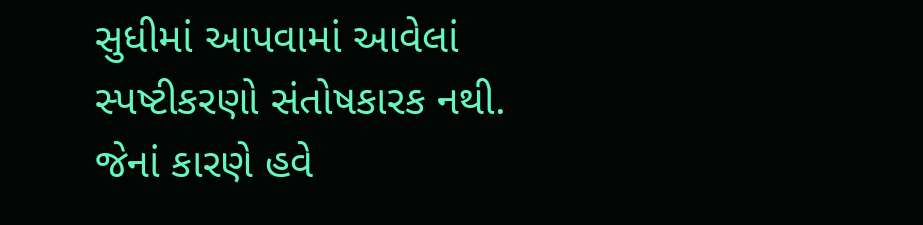સુધીમાં આપવામાં આવેલાં સ્પષ્ટીકરણો સંતોષકારક નથી. જેનાં કારણે હવે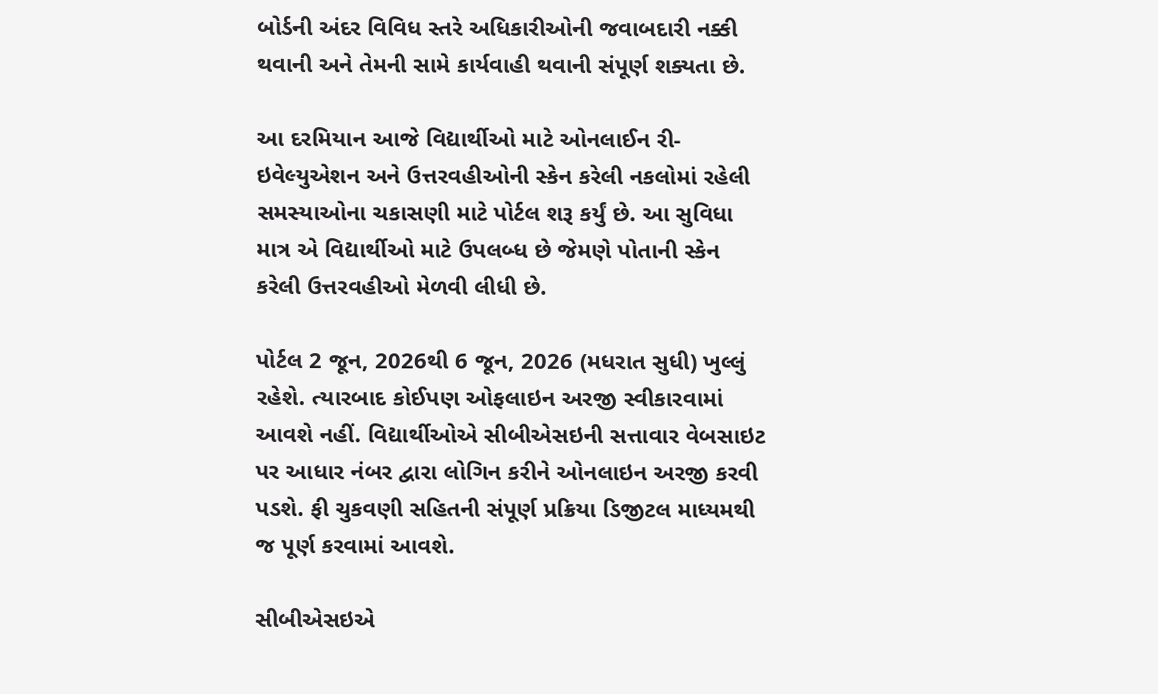બોર્ડની અંદર વિવિધ સ્તરે અધિકારીઓની જવાબદારી નક્કી થવાની અને તેમની સામે કાર્યવાહી થવાની સંપૂર્ણ શક્યતા છે.

આ દરમિયાન આજે વિદ્યાર્થીઓ માટે ઓનલાઈન રી-ઇવેલ્યુએશન અને ઉત્તરવહીઓની સ્કેન કરેલી નકલોમાં રહેલી સમસ્યાઓના ચકાસણી માટે પોર્ટલ શરૂ કર્યું છે. આ સુવિધા માત્ર એ વિદ્યાર્થીઓ માટે ઉપલબ્ધ છે જેમણે પોતાની સ્કેન કરેલી ઉત્તરવહીઓ મેળવી લીધી છે.

પોર્ટલ 2 જૂન, 2026થી 6 જૂન, 2026 (મધરાત સુધી) ખુલ્લું રહેશે. ત્યારબાદ કોઈપણ ઓફલાઇન અરજી સ્વીકારવામાં આવશે નહીં. વિદ્યાર્થીઓએ સીબીએસઇની સત્તાવાર વેબસાઇટ પર આધાર નંબર દ્વારા લોગિન કરીને ઓનલાઇન અરજી કરવી પડશે. ફી ચુકવણી સહિતની સંપૂર્ણ પ્રક્રિયા ડિજીટલ માધ્યમથી જ પૂર્ણ કરવામાં આવશે.

સીબીએસઇએ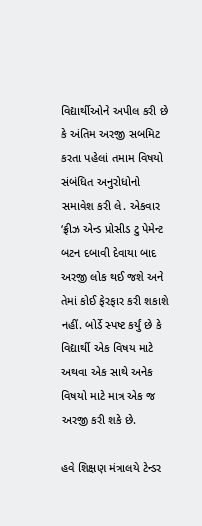વિદ્યાર્થીઓને અપીલ કરી છે કે અંતિમ અરજી સબમિટ કરતા પહેલાં તમામ વિષયો સંબંધિત અનુરોધોનો સમાવેશ કરી લે. એકવાર ‘ફ્રીઝ એન્ડ પ્રોસીડ ટુ પેમેન્ટ બટન દબાવી દેવાયા બાદ અરજી લોક થઈ જશે અને તેમાં કોઈ ફેરફાર કરી શકાશે નહીં. બોર્ડે સ્પષ્ટ કર્યું છે કે વિદ્યાર્થી એક વિષય માટે અથવા એક સાથે અનેક વિષયો માટે માત્ર એક જ અરજી કરી શકે છે.

હવે શિક્ષણ મંત્રાલયે ટેન્ડર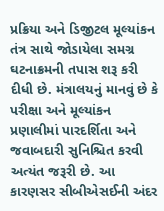પ્રક્રિયા અને ડિજીટલ મૂલ્યાંકન તંત્ર સાથે જોડાયેલા સમગ્ર ઘટનાક્રમની તપાસ શરૂ કરી દીધી છે. મંત્રાલયનું માનવું છે કે પરીક્ષા અને મૂલ્યાંકન પ્રણાલીમાં પારદર્શિતા અને જવાબદારી સુનિશ્ચિત કરવી અત્યંત જરૂરી છે. આ કારણસર સીબીએસઈની અંદર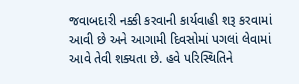જવાબદારી નક્કી કરવાની કાર્યવાહી શરૂ કરવામાં આવી છે અને આગામી દિવસોમાં પગલાં લેવામાં આવે તેવી શક્યતા છે. હવે પરિસ્થિતિને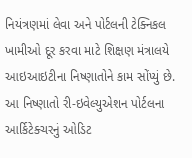નિયંત્રણમાં લેવા અને પોર્ટલની ટેક્નિકલ ખામીઓ દૂર કરવા માટે શિક્ષણ મંત્રાલયે આઇઆઇટીના નિષ્ણાતોને કામ સોંપ્યું છે. આ નિષ્ણાતો રી-ઇવેલ્યુએશન પોર્ટલના આર્કિટેક્ચરનું ઓડિટ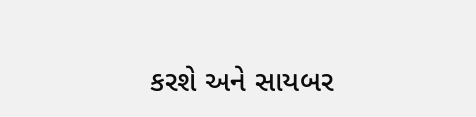કરશે અને સાયબર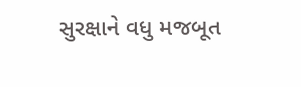સુરક્ષાને વધુ મજબૂત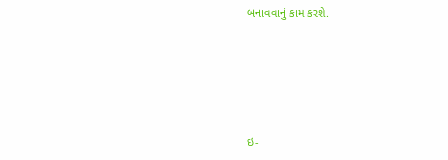બનાવવાનું કામ કરશે.





ઇ-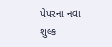પેપરના નવા શુલ્ક